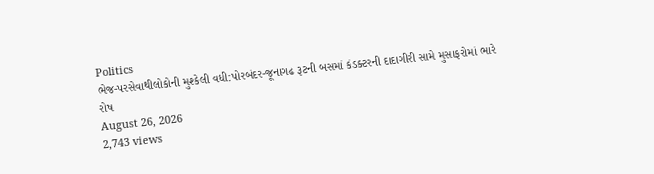Politics
ભેજ-પરસેવાથીલોકોની મુશ્કેલી વધી:પોરબંદર-જૂનાગઢ રૂટની બસમાં કંડક્ટરની દાદાગીરી સામે મુસાફરોમાં ભારે રોષ
August 26, 2026
2,743 views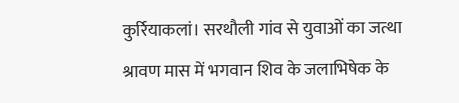कुर्रियाकलां। सरथौली गांव से युवाओं का जत्था श्रावण मास में भगवान शिव के जलाभिषेक के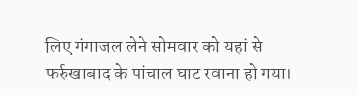लिए गंगाजल लेने सोमवार को यहां से फर्रुखाबाद के पांचाल घाट रवाना हो गया।